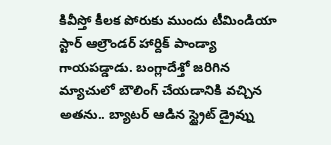కివీస్తో కీలక పోరుకు ముందు టీమిండియా స్టార్ ఆల్రౌండర్ హార్దిక్ పాండ్యా గాయపడ్డాడు. బంగ్లాదేశ్తో జరిగిన మ్యాచులో బౌలింగ్ చేయడానికి వచ్చిన అతను.. బ్యాటర్ ఆడిన స్ట్రైట్ డ్రైవ్ను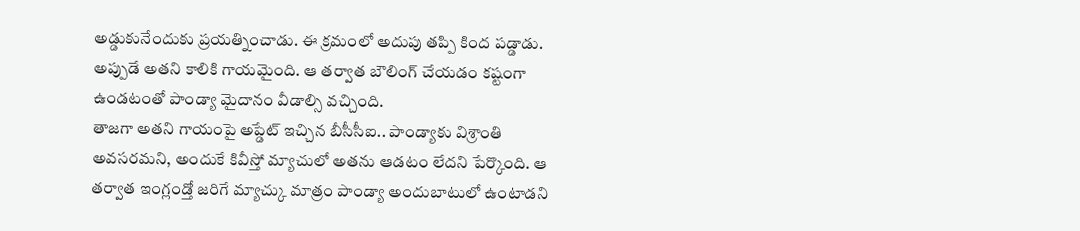అడ్డుకునేందుకు ప్రయత్నించాడు. ఈ క్రమంలో అదుపు తప్పి కింద పడ్డాడు. అప్పుడే అతని కాలికి గాయమైంది. ఆ తర్వాత బౌలింగ్ చేయడం కష్టంగా ఉండటంతో పాండ్యా మైదానం వీడాల్సి వచ్చింది.
తాజగా అతని గాయంపై అప్డేట్ ఇచ్చిన బీసీసీఐ.. పాండ్యాకు విశ్రాంతి అవసరమని, అందుకే కివీస్తో మ్యాచులో అతను ఆడటం లేదని పేర్కొంది. ఆ తర్వాత ఇంగ్లండ్తో జరిగే మ్యాచ్కు మాత్రం పాండ్యా అందుబాటులో ఉంటాడని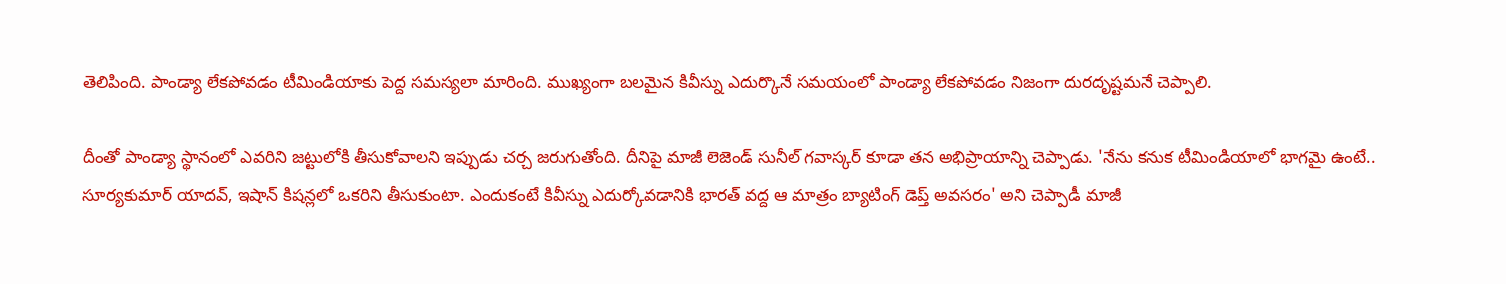తెలిపింది. పాండ్యా లేకపోవడం టీమిండియాకు పెద్ద సమస్యలా మారింది. ముఖ్యంగా బలమైన కివీస్ను ఎదుర్కొనే సమయంలో పాండ్యా లేకపోవడం నిజంగా దురదృష్టమనే చెప్పాలి.

దీంతో పాండ్యా స్థానంలో ఎవరిని జట్టులోకి తీసుకోవాలని ఇప్పుడు చర్చ జరుగుతోంది. దీనిపై మాజీ లెజెండ్ సునీల్ గవాస్కర్ కూడా తన అభిప్రాయాన్ని చెప్పాడు. 'నేను కనుక టీమిండియాలో భాగమై ఉంటే.. సూర్యకుమార్ యాదవ్, ఇషాన్ కిషన్లలో ఒకరిని తీసుకుంటా. ఎందుకంటే కివీస్ను ఎదుర్కోవడానికి భారత్ వద్ద ఆ మాత్రం బ్యాటింగ్ డెప్త్ అవసరం' అని చెప్పాడీ మాజీ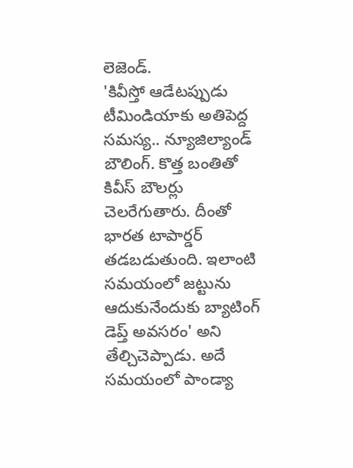లెజెండ్.
'కివీస్తో ఆడేటప్పుడు టీమిండియాకు అతిపెద్ద సమస్య.. న్యూజిల్యాండ్ బౌలింగ్. కొత్త బంతితో కివీస్ బౌలర్లు చెలరేగుతారు. దీంతో భారత టాపార్డర్ తడబడుతుంది. ఇలాంటి సమయంలో జట్టును ఆదుకునేందుకు బ్యాటింగ్ డెప్త్ అవసరం' అని తేల్చిచెప్పాడు. అదే సమయంలో పాండ్యా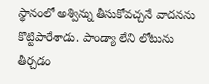స్థానంలో అశ్విన్ను తీసుకోవచ్చనే వాదనను కొట్టిపారేశాడు. పాండ్యా లేని లోటును తీర్చడం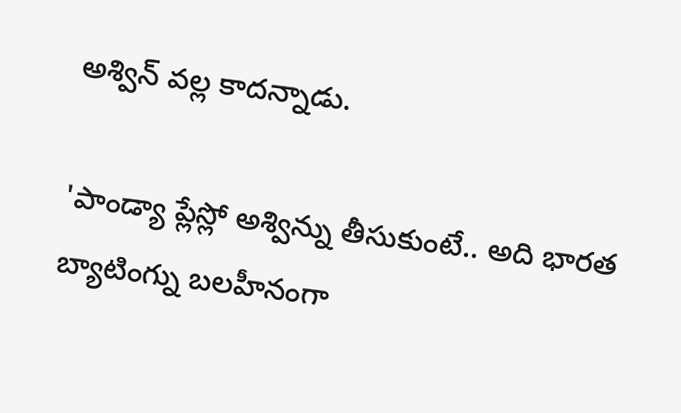అశ్విన్ వల్ల కాదన్నాడు.

'పాండ్యా ప్లేస్లో అశ్విన్ను తీసుకుంటే.. అది భారత బ్యాటింగ్ను బలహీనంగా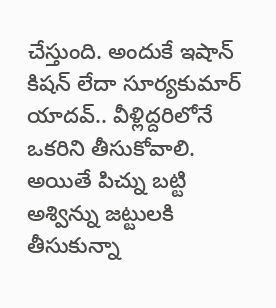చేస్తుంది. అందుకే ఇషాన్ కిషన్ లేదా సూర్యకుమార్ యాదవ్.. వీళ్లిద్దరిలోనే ఒకరిని తీసుకోవాలి. అయితే పిచ్ను బట్టి అశ్విన్ను జట్టులకి తీసుకున్నా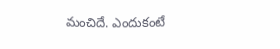మంచిదే. ఎందుకంటే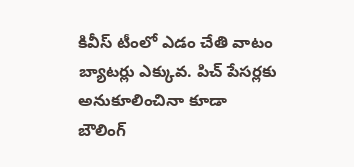కివీస్ టీంలో ఎడం చేతి వాటం బ్యాటర్లు ఎక్కువ. పిచ్ పేసర్లకు అనుకూలించినా కూడా బౌలింగ్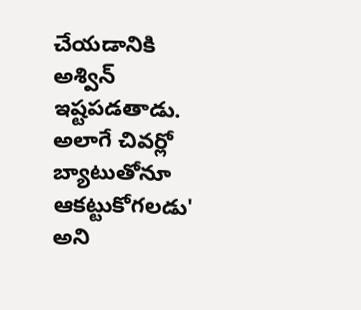చేయడానికి అశ్విన్ ఇష్టపడతాడు. అలాగే చివర్లో బ్యాటుతోనూ ఆకట్టుకోగలడు' అని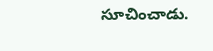సూచించాడు.